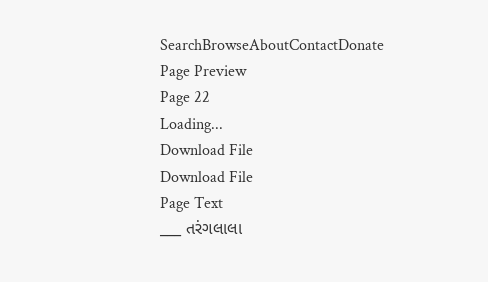SearchBrowseAboutContactDonate
Page Preview
Page 22
Loading...
Download File
Download File
Page Text
___ તરંગલાલા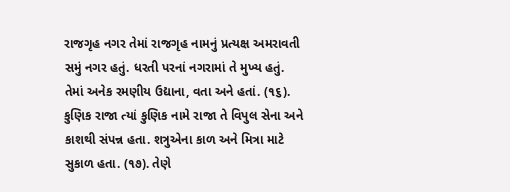રાજગૃહ નગર તેમાં રાજગૃહ નામનું પ્રત્યક્ષ અમરાવતી સમું નગર હતું. ધરતી પરનાં નગરામાં તે મુખ્ય હતું. તેમાં અનેક રમણીય ઉદ્યાના, વતા અને હતાં. (૧૬). કુણિક રાજા ત્યાં કુણિક નામે રાજા તે વિપુલ સેના અને કાશથી સંપન્ન હતા. શત્રુએના કાળ અને મિત્રા માટે સુકાળ હતા. (૧૭). તેણે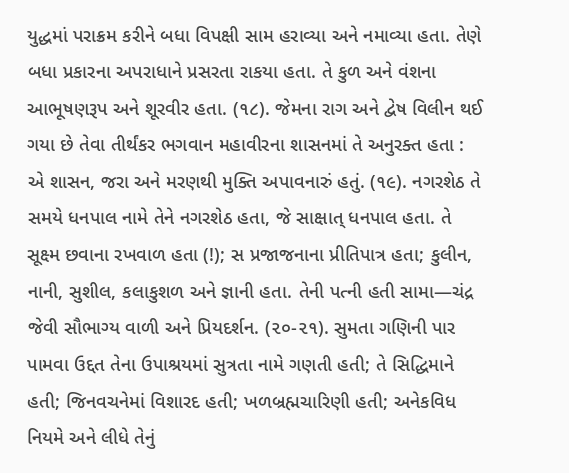યુદ્ધમાં પરાક્રમ કરીને બધા વિપક્ષી સામ હરાવ્યા અને નમાવ્યા હતા. તેણે બધા પ્રકારના અપરાધાને પ્રસરતા રાકયા હતા. તે કુળ અને વંશના આભૂષણરૂપ અને શૂરવીર હતા. (૧૮). જેમના રાગ અને દ્વેષ વિલીન થઈ ગયા છે તેવા તીર્થંકર ભગવાન મહાવીરના શાસનમાં તે અનુરક્ત હતા : એ શાસન, જરા અને મરણથી મુક્તિ અપાવનારું હતું. (૧૯). નગરશેઠ તે સમયે ધનપાલ નામે તેને નગરશેઠ હતા, જે સાક્ષાત્ ધનપાલ હતા. તે સૂક્ષ્મ છવાના રખવાળ હતા (!); સ પ્રજાજનાના પ્રીતિપાત્ર હતા; કુલીન, નાની, સુશીલ, કલાકુશળ અને જ્ઞાની હતા. તેની પત્ની હતી સામા—ચંદ્ર જેવી સૌભાગ્ય વાળી અને પ્રિયદર્શન. (૨૦-૨૧). સુમતા ગણિની પાર પામવા ઉદ્દત તેના ઉપાશ્રયમાં સુત્રતા નામે ગણતી હતી; તે સિદ્ધિમાને હતી; જિનવચનેમાં વિશારદ હતી; ખળબ્રહ્મચારિણી હતી; અનેકવિધ નિયમે અને લીધે તેનું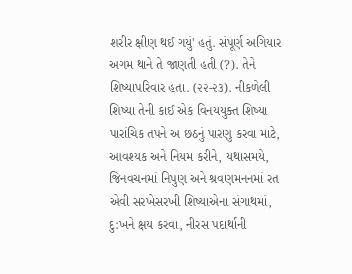શરીર ક્ષીણ થઈ ગયું' હતું. સંપૂર્ણ અગિયાર અગમ થાને તે જાણતી હતી (?). તેને શિષ્યાપરિવાર હતા. (૨૨-૨૩). નીકળેલી શિષ્યા તેની કાઈ એક વિનયયુક્ત શિષ્યા પારાંચિક તપને અ છઠનું પારણુ કરવા માટે, આવશ્યક અને નિયમ કરીને, યથાસમયે, જિનવચનમાં નિપુણ અને શ્રવણમનનમાં રત એવી સરખેસરખી શિષ્યાએના સંગાથમાં, દુ:ખને ક્ષય કરવા, નીરસ પદાર્થાની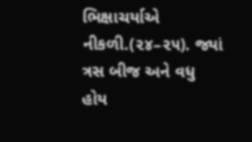ભિક્ષાચર્યાએ નીકળી.(૨૪–૨૫). જ્યાં ત્રસ બીજ અને વધુ હોય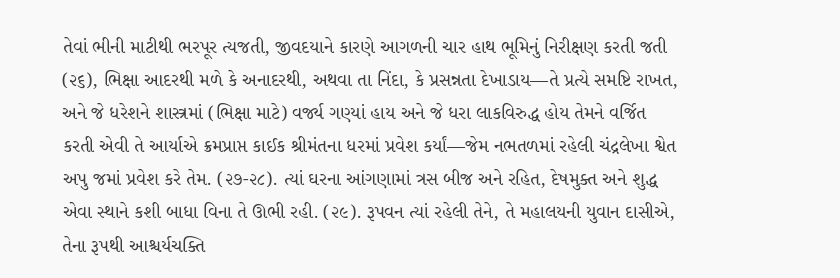તેવાં ભીની માટીથી ભરપૂર ત્યજતી, જીવદયાને કારણે આગળની ચાર હાથ ભૂમિનું નિરીક્ષણ કરતી જતી (૨૬), ભિક્ષા આદરથી મળે કે અનાદરથી, અથવા તા નિંદા, કે પ્રસન્નતા દેખાડાય—તે પ્રત્યે સમષ્ટિ રાખત, અને જે ધરેશને શાસ્ત્રમાં (ભિક્ષા માટે) વર્જ્ય ગણ્યાં હાય અને જે ધરા લાકવિરુદ્ધ હોય તેમને વર્જિત કરતી એવી તે આર્યાએ ક્રમપ્રાપ્ત કાઈક શ્રીમંતના ધરમાં પ્રવેશ કર્યાં—જેમ નભતળમાં રહેલી ચંદ્રલેખા શ્વેત અપુ જમાં પ્રવેશ કરે તેમ. (૨૭-૨૮). ત્યાં ઘરના આંગણામાં ત્રસ બીજ અને રહિત, દેષમુક્ત અને શુદ્ધ એવા સ્થાને કશી બાધા વિના તે ઊભી રહી. (૨૯). રૂપવન ત્યાં રહેલી તેને, તે મહાલયની યુવાન દાસીએ, તેના રૂપથી આશ્ચર્યચક્તિ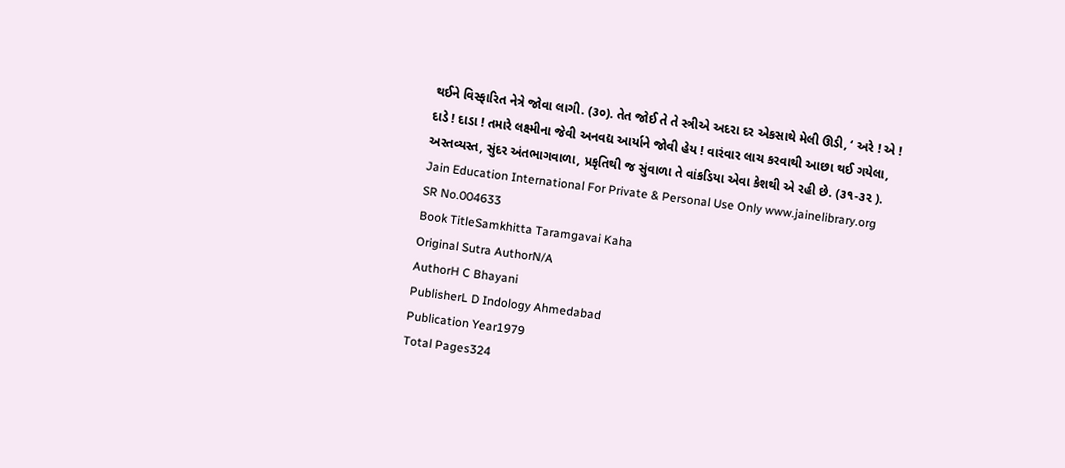થઈને વિસ્ફારિત નેત્રે જોવા લાગી. (૩૦). તેત જોઈ તે તે સ્ત્રીએ અદરા દર એકસાથે મેલી ઊડી, ‘ અરે ! એ ! દાડે ! દાડા ! તમારે લક્ષ્મીના જેવી અનવદ્ય આર્યાને જોવી હેય ! વારંવાર લાચ કરવાથી આછા થઈ ગયેલા, અસ્તવ્યસ્ત, સુંદર અંતભાગવાળા, પ્રકૃતિથી જ સુંવાળા તે વાંકડિયા એવા કેશથી એ રહી છે. (૩૧-૩૨ ). Jain Education International For Private & Personal Use Only www.jainelibrary.org
SR No.004633
Book TitleSamkhitta Taramgavai Kaha
Original Sutra AuthorN/A
AuthorH C Bhayani
PublisherL D Indology Ahmedabad
Publication Year1979
Total Pages324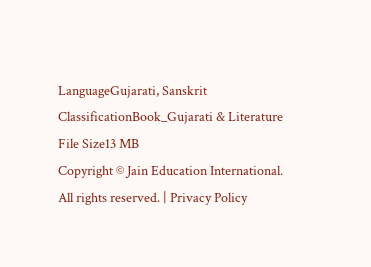LanguageGujarati, Sanskrit
ClassificationBook_Gujarati & Literature
File Size13 MB
Copyright © Jain Education International. All rights reserved. | Privacy Policy